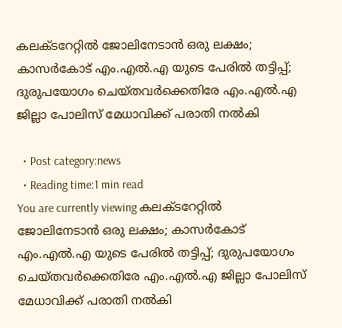കലക്ടറേറ്റില്‍ ജോലിനേടാന്‍ ഒരു ലക്ഷം; കാസര്‍കോട് എം.എല്‍.എ യുടെ പേരില്‍ തട്ടിപ്പ്; ദുരുപയോഗം ചെയ്തവര്‍ക്കെതിരേ എം.എല്‍.എ ജില്ലാ പോലിസ് മേധാവിക്ക് പരാതി നല്‍കി

  • Post category:news
  • Reading time:1 min read
You are currently viewing കലക്ടറേറ്റില്‍ ജോലിനേടാന്‍ ഒരു ലക്ഷം; കാസര്‍കോട് എം.എല്‍.എ യുടെ പേരില്‍ തട്ടിപ്പ്; ദുരുപയോഗം ചെയ്തവര്‍ക്കെതിരേ എം.എല്‍.എ ജില്ലാ പോലിസ് മേധാവിക്ക് പരാതി നല്‍കി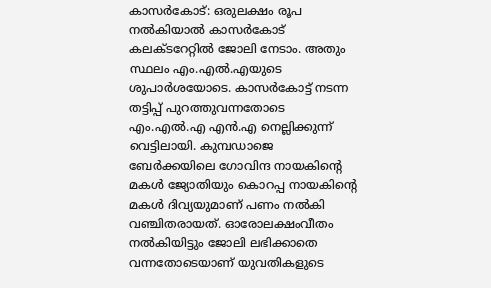കാസര്‍കോട്: ഒരുലക്ഷം രൂപ നല്‍കിയാല്‍ കാസര്‍കോട് കലക്ടറേറ്റില്‍ ജോലി നേടാം. അതും സ്ഥലം എം.എല്‍.എയുടെ ശുപാര്‍ശയോടെ. കാസര്‍കോട്ട് നടന്ന തട്ടിപ്പ് പുറത്തുവന്നതോടെ എം.എല്‍.എ എന്‍.എ നെല്ലിക്കുന്ന് വെട്ടിലായി. കുമ്പഡാജെ ബേര്‍ക്കയിലെ ഗോവിന്ദ നായകിന്റെ മകള്‍ ജ്യോതിയും കൊറപ്പ നായകിന്റെ മകള്‍ ദിവ്യയുമാണ് പണം നല്‍കി വഞ്ചിതരായത്. ഓരോലക്ഷംവീതം നല്‍കിയിട്ടും ജോലി ലഭിക്കാതെ വന്നതോടെയാണ് യുവതികളുടെ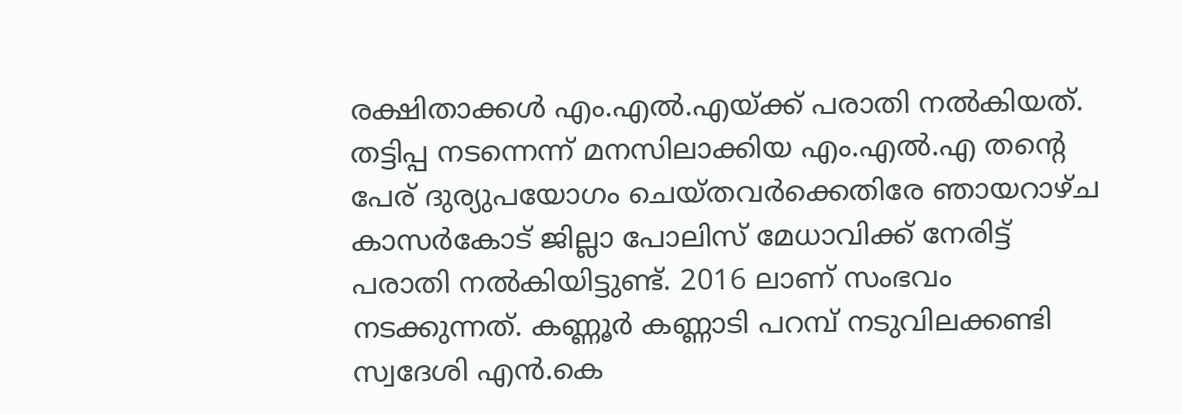രക്ഷിതാക്കള്‍ എം.എല്‍.എയ്ക്ക് പരാതി നല്‍കിയത്. തട്ടിപ്പ നടന്നെന്ന് മനസിലാക്കിയ എം.എല്‍.എ തന്റെ പേര് ദുര്യുപയോഗം ചെയ്തവര്‍ക്കെതിരേ ഞായറാഴ്ച കാസര്‍കോട് ജില്ലാ പോലിസ് മേധാവിക്ക് നേരിട്ട് പരാതി നല്‍കിയിട്ടുണ്ട്. 2016 ലാണ് സംഭവം നടക്കുന്നത്. കണ്ണൂര്‍ കണ്ണാടി പറമ്പ് നടുവിലക്കണ്ടി സ്വദേശി എന്‍.കെ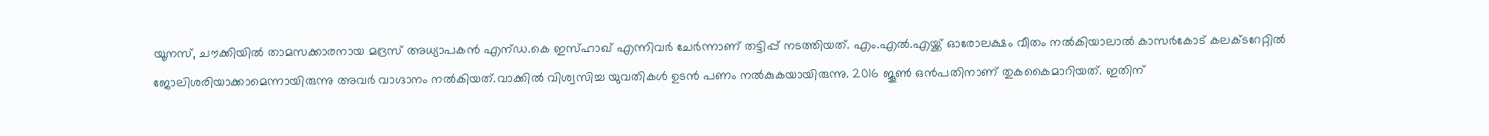യൂനസ്, ചൗക്കിയില്‍ താമസക്കാരനായ മദ്രസ് അധ്യാപകന്‍ എന്ഡ.കെ ഇസ്ഹാഖ് എന്നിവര്‍ ചേര്‍ന്നാണ് തട്ടിപ്പ് നടത്തിയത്. എം.എല്‍.എയ്ക്ക് ഓരോലക്ഷം വീതം നല്‍കിയാലാല്‍ കാസര്‍കോട് കലക്ടറേറ്റില്‍ ജോലിശരിയാക്കാമെന്നായിരുന്നു അവര്‍ വാഗ്ദാനം നല്‍കിയത്.വാക്കില്‍ വിശ്വസിച്ച യുവതികള്‍ ഉടന്‍ പണം നല്‍കുകയായിരുന്നു. 2016 ജൂണ്‍ ഒന്‍പതിനാണ് തുകകൈമാറിയത്. ഇതിന്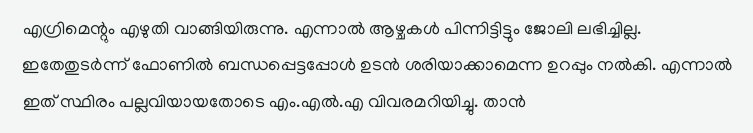എഗ്രിമെന്റും എഴുതി വാങ്ങിയിരുന്നു. എന്നാല്‍ ആഴ്ചകള്‍ പിന്നിട്ടിട്ടും ജോലി ലഭിച്ചില്ല. ഇതേതുടര്‍ന്ന് ഫോണില്‍ ബന്ധപ്പെട്ടപ്പോള്‍ ഉടന്‍ ശരിയാക്കാമെന്ന ഉറപ്പും നല്‍കി. എന്നാല്‍ ഇത് സ്ഥിരം പല്ലവിയായതോടെ എം.എല്‍.എ വിവരമറിയിച്ചു. താന്‍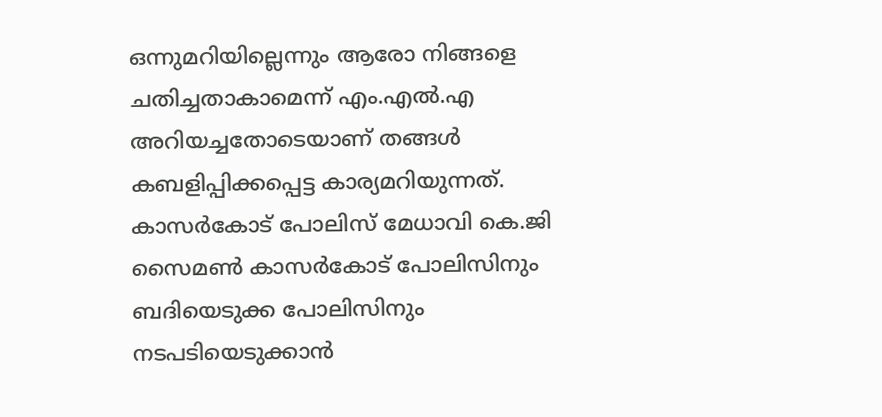ഒന്നുമറിയില്ലെന്നും ആരോ നിങ്ങളെ ചതിച്ചതാകാമെന്ന് എം.എല്‍.എ അറിയച്ചതോടെയാണ് തങ്ങള്‍ കബളിപ്പിക്കപ്പെട്ട കാര്യമറിയുന്നത്. കാസര്‍കോട് പോലിസ് മേധാവി കെ.ജി സൈമണ്‍ കാസര്‍കോട് പോലിസിനും ബദിയെടുക്ക പോലിസിനും നടപടിയെടുക്കാന്‍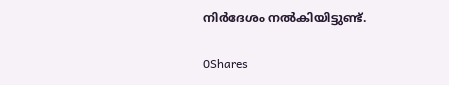നിര്‍ദേശം നല്‍കിയിട്ടുണ്ട്.

0Shares